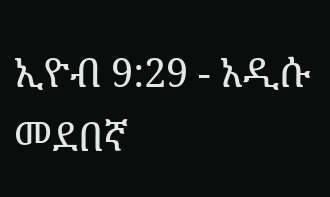ኢዮብ 9:29 - አዲሱ መደበኛ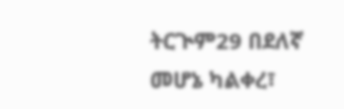ትርጒም29 በደለኛ መሆኔ ካልቀረ፣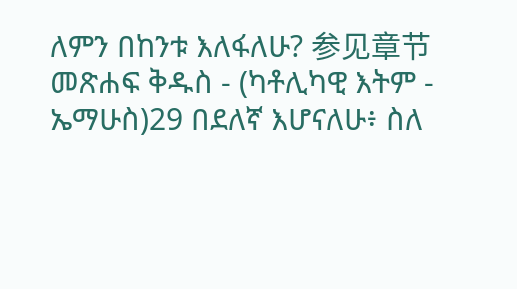ለምን በከንቱ እለፋለሁ? 参见章节መጽሐፍ ቅዱስ - (ካቶሊካዊ እትም - ኤማሁስ)29 በደለኛ እሆናለሁ፥ ስለ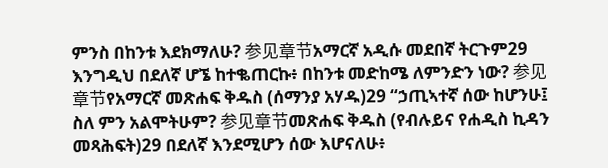ምንስ በከንቱ እደክማለሁ? 参见章节አማርኛ አዲሱ መደበኛ ትርጉም29 እንግዲህ በደለኛ ሆኜ ከተቈጠርኩ፥ በከንቱ መድከሜ ለምንድን ነው? 参见章节የአማርኛ መጽሐፍ ቅዱስ (ሰማንያ አሃዱ)29 “ኃጢኣተኛ ሰው ከሆንሁ፤ ስለ ምን አልሞትሁም? 参见章节መጽሐፍ ቅዱስ (የብሉይና የሐዲስ ኪዳን መጻሕፍት)29 በደለኛ እንደሚሆን ሰው እሆናለሁ፥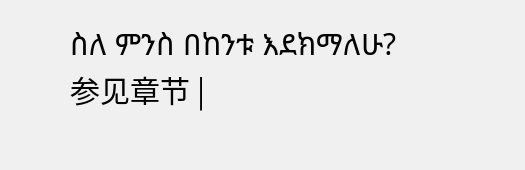ስለ ምንስ በከንቱ እደክማለሁ? 参见章节 |